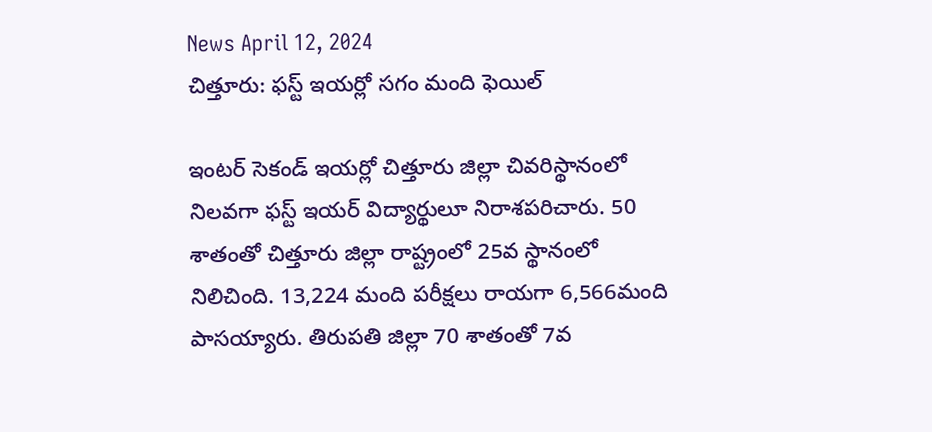News April 12, 2024
చిత్తూరు: ఫస్ట్ ఇయర్లో సగం మంది ఫెయిల్

ఇంటర్ సెకండ్ ఇయర్లో చిత్తూరు జిల్లా చివరిస్థానంలో నిలవగా ఫస్ట్ ఇయర్ విద్యార్థులూ నిరాశపరిచారు. 50 శాతంతో చిత్తూరు జిల్లా రాష్ట్రంలో 25వ స్థానంలో నిలిచింది. 13,224 మంది పరీక్షలు రాయగా 6,566మంది పాసయ్యారు. తిరుపతి జిల్లా 70 శాతంతో 7వ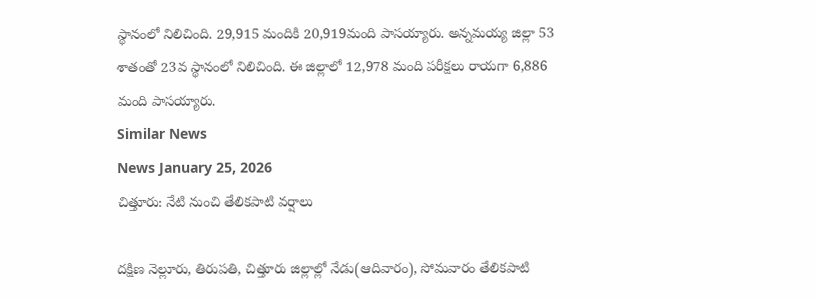స్థానంలో నిలిచింది. 29,915 మందికి 20,919మంది పాసయ్యారు. అన్నమయ్య జిల్లా 53 శాతంతో 23వ స్థానంలో నిలిచింది. ఈ జిల్లాలో 12,978 మంది పరీక్షలు రాయగా 6,886 మంది పాసయ్యారు.
Similar News
News January 25, 2026
చిత్తూరు: నేటి నుంచి తేలికపాటి వర్షాలు

దక్షిణ నెల్లూరు, తిరుపతి, చిత్తూరు జిల్లాల్లో నేడు(ఆదివారం), సోమవారం తేలికపాటి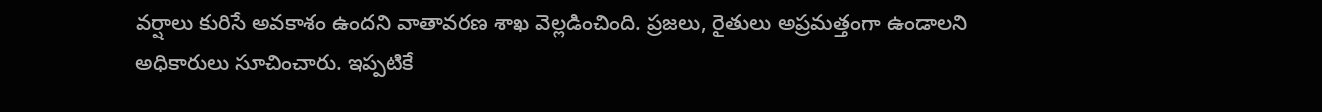వర్షాలు కురిసే అవకాశం ఉందని వాతావరణ శాఖ వెల్లడించింది. ప్రజలు, రైతులు అప్రమత్తంగా ఉండాలని అధికారులు సూచించారు. ఇప్పటికే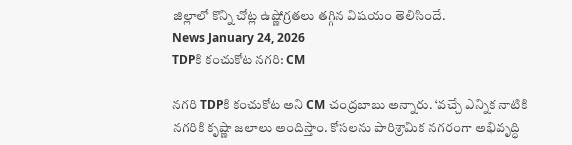జిల్లాలో కొన్ని చోట్ల ఉష్ణోగ్రతలు తగ్గిన విషయం తెలిసిందే.
News January 24, 2026
TDPకి కంచుకోట నగరి: CM

నగరి TDPకి కంచుకోట అని CM చంద్రబాబు అన్నారు. ‘వచ్చే ఎన్నిక నాటికి నగరికి కృష్ణా జలాలు అందిస్తాం. కోసలను పారిశ్రామిక నగరంగా అభివృద్ధి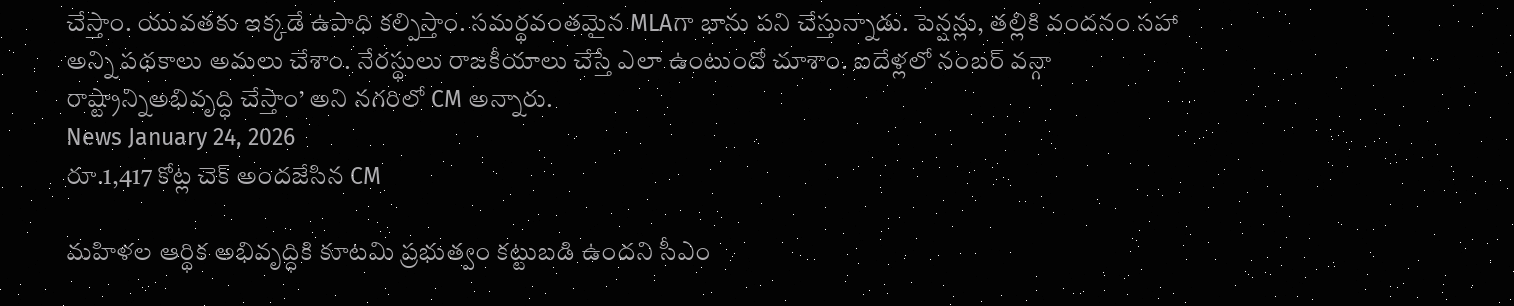చేస్తాం. యువతకు ఇక్కడే ఉపాధి కల్పిస్తాం. సమర్థవంతమైన MLAగా భాను పని చేస్తున్నాడు. పెన్షన్లు, తల్లికి వందనం సహా అన్ని పథకాలు అమలు చేశాం. నేరస్థులు రాజకీయాలు చేస్తే ఎలా ఉంటుందో చూశాం. ఐదేళ్లలో నంబర్ వన్గా రాష్ట్రాన్నిఅభివృద్ధి చేస్తాం’ అని నగరిలో CM అన్నారు.
News January 24, 2026
రూ.1,417 కోట్ల చెక్ అందజేసిన CM

మహిళల ఆర్థిక అభివృద్ధికి కూటమి ప్రభుత్వం కట్టుబడి ఉందని సీఎం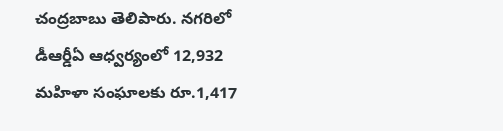చంద్రబాబు తెలిపారు. నగరిలో డీఆర్డీఏ ఆధ్వర్యంలో 12,932 మహిళా సంఘాలకు రూ.1,417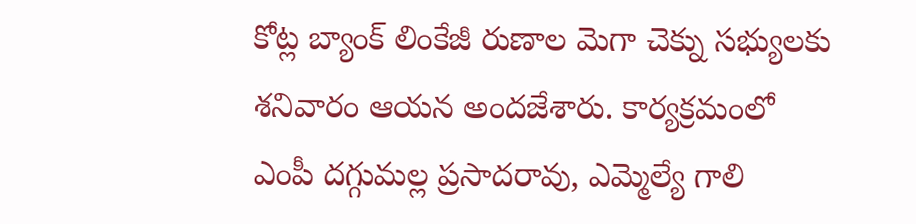కోట్ల బ్యాంక్ లింకేజీ రుణాల మెగా చెక్ను సభ్యులకు శనివారం ఆయన అందజేశారు. కార్యక్రమంలో ఎంపీ దగ్గుమల్ల ప్రసాదరావు, ఎమ్మెల్యే గాలి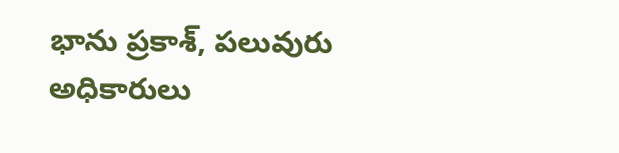భాను ప్రకాశ్, పలువురు అధికారులు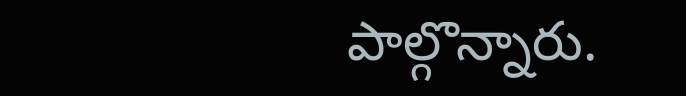పాల్గొన్నారు.